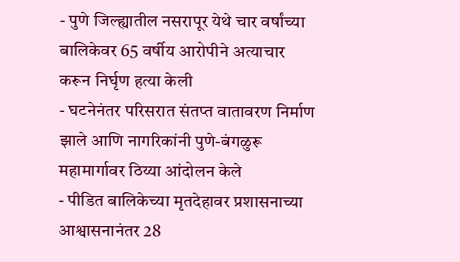- पुणे जिल्ह्यातील नसरापूर येथे चार वर्षांच्या बालिकेवर 65 वर्षीय आरोपीने अत्याचार करून निर्घृण हत्या केली
- घटनेनंतर परिसरात संतप्त वातावरण निर्माण झाले आणि नागरिकांनी पुणे-बंगळुरू महामार्गावर ठिय्या आंदोलन केले
- पीडित बालिकेच्या मृतदेहावर प्रशासनाच्या आश्वासनानंतर 28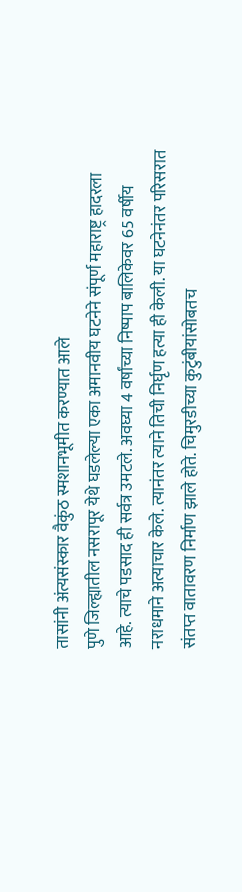तासांनी अंत्यसंस्कार वैकुंठ स्मशानभूमीत करण्यात आले
पुणे जिल्ह्यातील नसरापूर येथे घडलेल्या एका अमानवीय घटनेने संपूर्ण महाराष्ट्र हादरला आहे. त्याचे पडसाद ही सर्वत्र उमटले. अवघ्या 4 वर्षांच्या निष्पाप बालिकेवर 65 वर्षीय नराधमाने अत्याचार केले. त्यानंतर त्याने तिची निर्घृण हत्या ही केली. या घटनेनंतर परिसरात संतप्त वातावरण निर्माण झाले होते. चिमुरडीच्या कुटुंबीयांसोबतच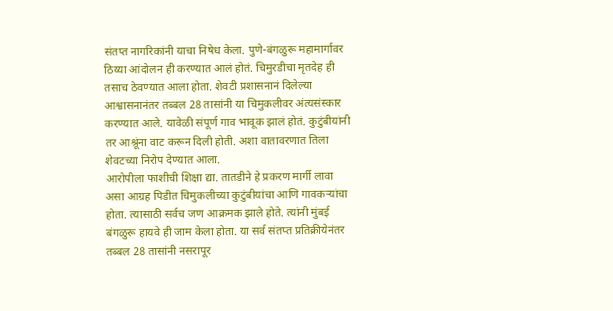संतप्त नागरिकांनी याचा निषेध केला. पुणे-बंगळुरू महामार्गावर ठिय्या आंदोलन ही करण्यात आलं होतं. चिमुरडीचा मृतदेह ही तसाच ठेवण्यात आला होता. शेवटी प्रशासनानं दिलेल्या आश्वासनानंतर तब्बल 28 तासांनी या चिमुकलीवर अंत्यसंस्कार करण्यात आले. यावेळी संपूर्ण गाव भावूक झालं होतं. कुटुंबीयांनी तर आश्रूंना वाट करून दिली होती. अशा वातावरणात तिला शेवटच्या निरोप देण्यात आला.
आरोपीला फाशीची शिक्षा द्या. तातडीने हे प्रकरण मार्गी लावा असा आग्रह पिडीत चिमुकलीच्या कुटुंबीयांचा आणि गावकऱ्यांचा होता. त्यासाठी सर्वच जण आक्रमक झाले होते. त्यांनी मुंबई बंगळुरू हायवे ही जाम केला होता. या सर्व संतप्त प्रतिक्रीयेनंतर तब्बल 28 तासांनी नसरापूर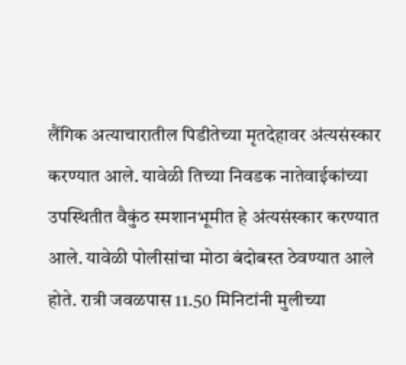लैंगिक अत्याचारातील पिडीतेच्या मृतदेहावर अंत्यसंस्कार करण्यात आले. यावेळी तिच्या निवडक नातेवाईकांच्या उपस्थितीत वैकुंठ स्मशानभूमीत हे अंत्यसंस्कार करण्यात आले. यावेळी पोलीसांचा मोठा बंदोबस्त ठेवण्यात आले होते. रात्री जवळपास 11.50 मिनिटांनी मुलीच्या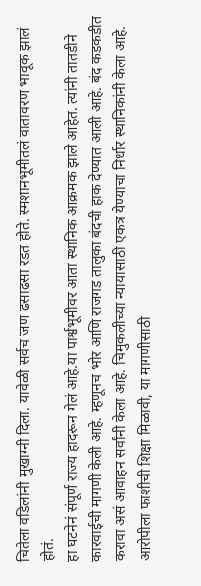चितेला वडिलांनी मुखाग्नी दिला. यावेळी सर्वच जण ढसाढसा रडत होते. स्मशानभूमीतलं वातावरण भावूक झालं होतं.
हा घटनेनं संपूर्ण राज्य हादरून गेलं आहे.या पार्श्वभूमीवर आता स्थानिक आक्रमक झाले आहेत. त्यांनी तातडीने कारवाईची मागणी केली आहे. म्हणूनच भोर आणि राजगड तालुका बंदची हाक देण्यात आली आहे. बंद कडकडीत करावा असं आवाहन सर्वांनी केला आहे. चिमुकलीच्या न्यायासाठी एकत्र येण्याचा निर्धार स्थानिकांनी केला आहे. आरोपीला फाशीची शिक्षा मिळावी, या मागणीसाठी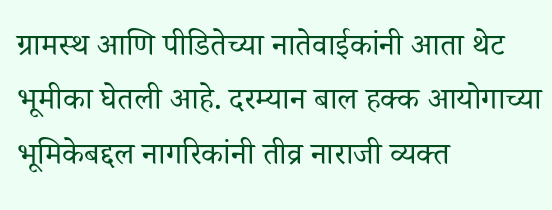ग्रामस्थ आणि पीडितेच्या नातेवाईकांनी आता थेट भूमीका घेतली आहे. दरम्यान बाल हक्क आयोगाच्या भूमिकेबद्दल नागरिकांनी तीव्र नाराजी व्यक्त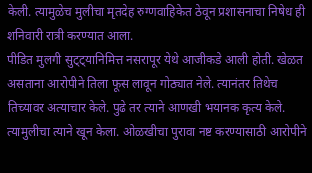केली. त्यामुळेच मुलीचा मृतदेह रुग्णवाहिकेत ठेवून प्रशासनाचा निषेध ही शनिवारी रात्री करण्यात आला.
पीडित मुलगी सुट्ट्यानिमित्त नसरापूर येथे आजीकडे आली होती. खेळत असताना आरोपीने तिला फूस लावून गोठ्यात नेले. त्यानंतर तिथेच तिच्यावर अत्याचार केले. पुढे तर त्याने आणखी भयानक कृत्य केले. त्यामुलीचा त्याने खून केला. ओळखीचा पुरावा नष्ट करण्यासाठी आरोपीने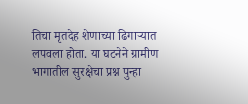तिचा मृतदेह शेणाच्या ढिगाऱ्यात लपवला होता. या घटनेने ग्रामीण भागातील सुरक्षेचा प्रश्न पुन्हा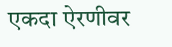एकदा ऐरणीवर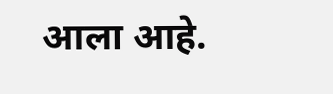आला आहे.